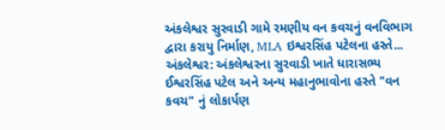અંકલેશ્વર સુરવાડી ગામે રમણીય વન કવચનું વનવિભાગ દ્વારા કરાયુ નિર્માણ, MLA ઇશ્વરસિંહ પટેલના હસ્તે...
અંકલેશ્વર: અંકલેશ્વરના સુરવાડી ખાતે ધારાસભ્ય ઈશ્વરસિંહ પટેલ અને અન્ય મહાનુભાવોના હસ્તે "વન કવચ" નું લોકાર્પણ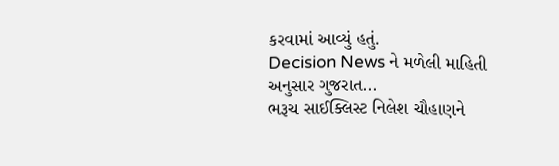કરવામાં આવ્યું હતું.
Decision News ને મળેલી માહિતી અનુસાર ગુજરાત...
ભરૂચ સાઈક્લિસ્ટ નિલેશ ચૌહાણને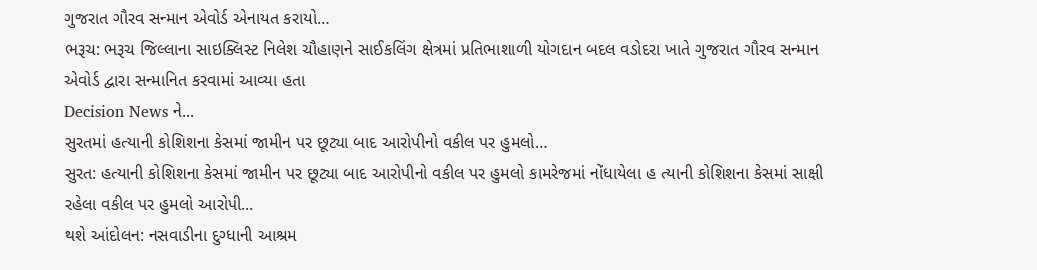ગુજરાત ગૌરવ સન્માન એવોર્ડ એનાયત કરાયો…
ભરૂચ: ભરૂચ જિલ્લાના સાઇક્લિસ્ટ નિલેશ ચૌહાણને સાઈકલિંગ ક્ષેત્રમાં પ્રતિભાશાળી યોગદાન બદલ વડોદરા ખાતે ગુજરાત ગૌરવ સન્માન એવોર્ડ દ્વારા સન્માનિત કરવામાં આવ્યા હતા
Decision News ને...
સુરતમાં હત્યાની કોશિશના કેસમાં જામીન પર છૂટ્યા બાદ આરોપીનો વકીલ પર હુમલો…
સુરત: હત્યાની કોશિશના કેસમાં જામીન પર છૂટ્યા બાદ આરોપીનો વકીલ પર હુમલો કામરેજમાં નોંધાયેલા હ ત્યાની કોશિશના કેસમાં સાક્ષી રહેલા વકીલ પર હુમલો આરોપી...
થશે આંદોલન: નસવાડીના દુગ્ધાની આશ્રમ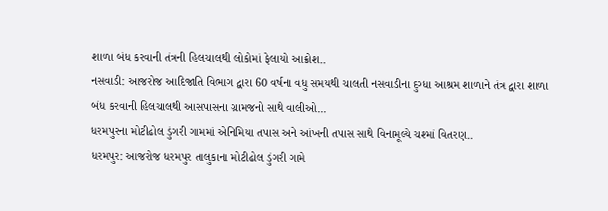શાળા બંધ કરવાની તંત્રની હિલચાલથી લોકોમાં ફેલાયો આક્રોશ..
નસવાડી: આજરોજ આદિજાતિ વિભાગ દ્વારા 60 વર્ષના વધુ સમયથી ચાલતી નસવાડીના દુગ્ધા આશ્રમ શાળાને તંત્ર દ્વારા શાળા બંધ કરવાની હિલચાલથી આસપાસના ગ્રામજનો સાથે વાલીઓ...
ધરમપુરના મોટીઢોલ ડુંગરી ગામમાં એનિમિયા તપાસ અને આંખની તપાસ સાથે વિનામૂલ્યે ચશ્માં વિતરણ..
ધરમપુર: આજરોજ ધરમપુર તાલુકાના મોટીઢોલ ડુંગરી ગામે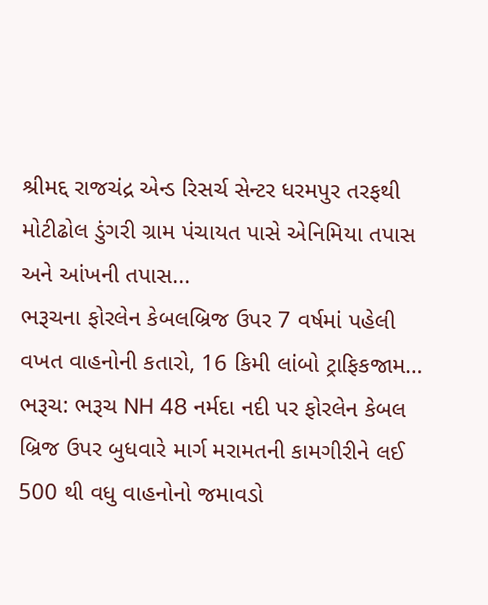શ્રીમદ્દ રાજચંદ્ર એન્ડ રિસર્ચ સેન્ટર ધરમપુર તરફથી મોટીઢોલ ડુંગરી ગ્રામ પંચાયત પાસે એનિમિયા તપાસ અને આંખની તપાસ...
ભરૂચના ફોરલેન કેબલબ્રિજ ઉપર 7 વર્ષમાં પહેલી વખત વાહનોની કતારો, 16 કિમી લાંબો ટ્રાફિકજામ…
ભરૂચ: ભરૂચ NH 48 નર્મદા નદી પર ફોરલેન કેબલ બ્રિજ ઉપર બુધવારે માર્ગ મરામતની કામગીરીને લઈ 500 થી વધુ વાહનોનો જમાવડો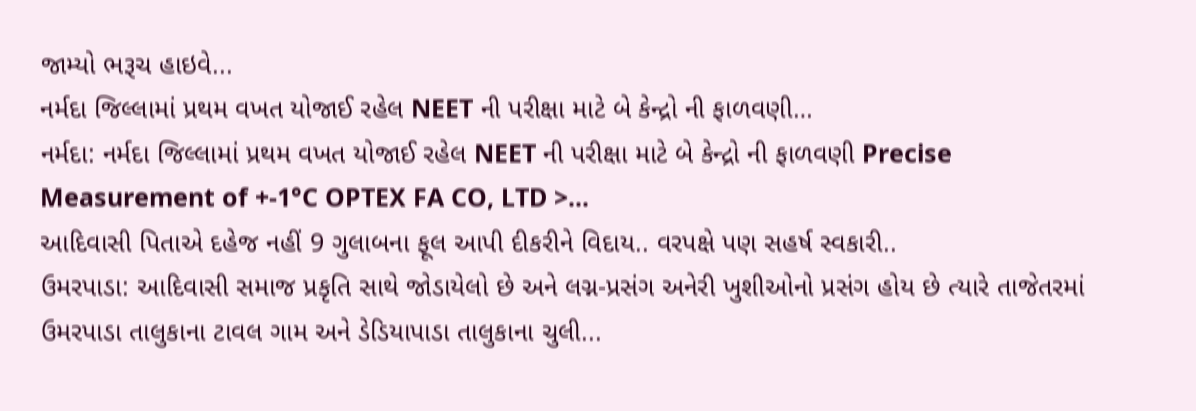જામ્યો ભરૂચ હાઇવે...
નર્મદા જિલ્લામાં પ્રથમ વખત યોજાઈ રહેલ NEET ની પરીક્ષા માટે બે કેન્દ્રો ની ફાળવણી…
નર્મદા: નર્મદા જિલ્લામાં પ્રથમ વખત યોજાઈ રહેલ NEET ની પરીક્ષા માટે બે કેન્દ્રો ની ફાળવણી Precise Measurement of +-1°C OPTEX FA CO, LTD >...
આદિવાસી પિતાએ દહેજ નહીં 9 ગુલાબના ફૂલ આપી દીકરીને વિદાય.. વરપક્ષે પણ સહર્ષ સ્વકારી..
ઉમરપાડા: આદિવાસી સમાજ પ્રકૃતિ સાથે જોડાયેલો છે અને લગ્ન-પ્રસંગ અનેરી ખુશીઓનો પ્રસંગ હોય છે ત્યારે તાજેતરમાં ઉમરપાડા તાલુકાના ટાવલ ગામ અને ડેડિયાપાડા તાલુકાના ચુલી...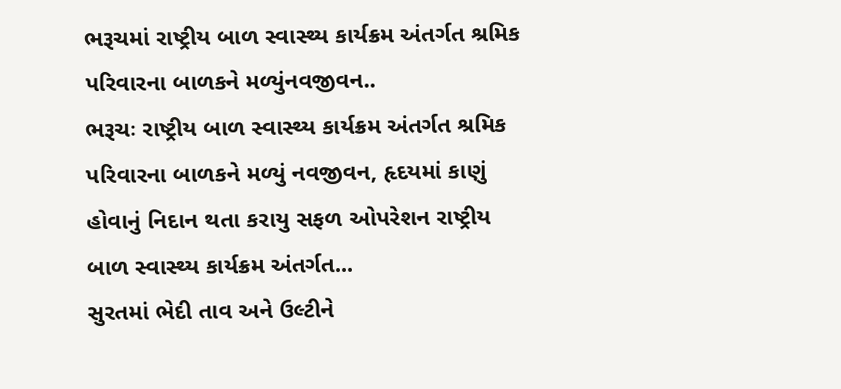ભરૂચમાં રાષ્ટ્રીય બાળ સ્વાસ્થ્ય કાર્યક્રમ અંતર્ગત શ્રમિક પરિવારના બાળકને મળ્યુંનવજીવન..
ભરૂચઃ રાષ્ટ્રીય બાળ સ્વાસ્થ્ય કાર્યક્રમ અંતર્ગત શ્રમિક પરિવારના બાળકને મળ્યું નવજીવન, હૃદયમાં કાણું હોવાનું નિદાન થતા કરાયુ સફળ ઓપરેશન રાષ્ટ્રીય બાળ સ્વાસ્થ્ય કાર્યક્રમ અંતર્ગત...
સુરતમાં ભેદી તાવ અને ઉલ્ટીને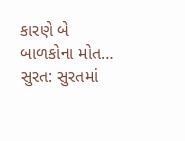કારણે બે બાળકોના મોત…
સુરત: સુરતમાં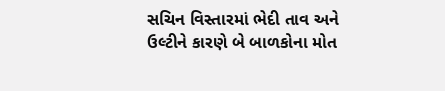સચિન વિસ્તારમાં ભેદી તાવ અને ઉલ્ટીને કારણે બે બાળકોના મોત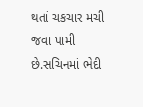થતાં ચકચાર મચી જવા પામી છે.સચિનમાં ભેદી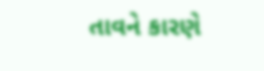તાવને કારણે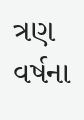ત્રણ વર્ષના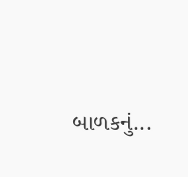બાળકનું...